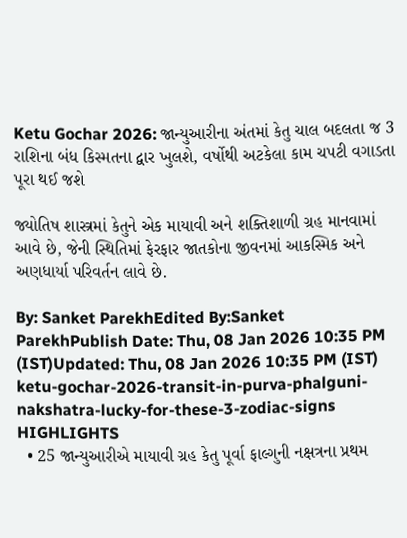Ketu Gochar 2026: જાન્યુઆરીના અંતમાં કેતુ ચાલ બદલતા જ 3 રાશિના બંધ કિસ્મતના દ્વાર ખુલશે, વર્ષોથી અટકેલા કામ ચપટી વગાડતા પૂરા થઈ જશે

જ્યોતિષ શાસ્ત્રમાં કેતુને એક માયાવી અને શક્તિશાળી ગ્રહ માનવામાં આવે છે, જેની સ્થિતિમાં ફેરફાર જાતકોના જીવનમાં આકસ્મિક અને અણધાર્યા પરિવર્તન લાવે છે.

By: Sanket ParekhEdited By:Sanket ParekhPublish Date: Thu, 08 Jan 2026 10:35 PM (IST)Updated: Thu, 08 Jan 2026 10:35 PM (IST)
ketu-gochar-2026-transit-in-purva-phalguni-nakshatra-lucky-for-these-3-zodiac-signs
HIGHLIGHTS
  • 25 જાન્યુઆરીએ માયાવી ગ્રહ કેતુ પૂર્વા ફાલ્ગુની નક્ષત્રના પ્રથમ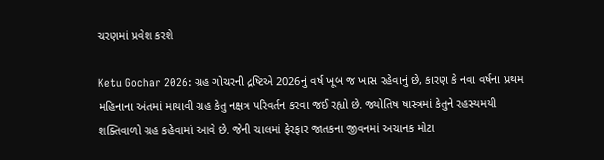ચરણમાં પ્રવેશ કરશે

Ketu Gochar 2026: ગ્રહ ગોચરની દ્રષ્ટિએ 2026નું વર્ષ ખૂબ જ ખાસ રહેવાનું છે, કારણ કે નવા વર્ષના પ્રથમ મહિનાના અંતમાં માયાવી ગ્રહ કેતુ નક્ષત્ર પરિવર્તન કરવા જઈ રહ્યો છે. જ્યોતિષ ષાસ્ત્રમાં કેતુને રહસ્યમયી શક્તિવાળો ગ્રહ કહેવામાં આવે છે. જેની ચાલમાં ફેરફાર જાતકના જીવનમાં અચાનક મોટા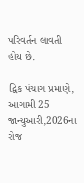પરિવર્તન લાવતી હોય છે.

દ્વિક પંચાગ પ્રમાણે, આગામી 25 જાન્યુઆરી,2026ના રોજ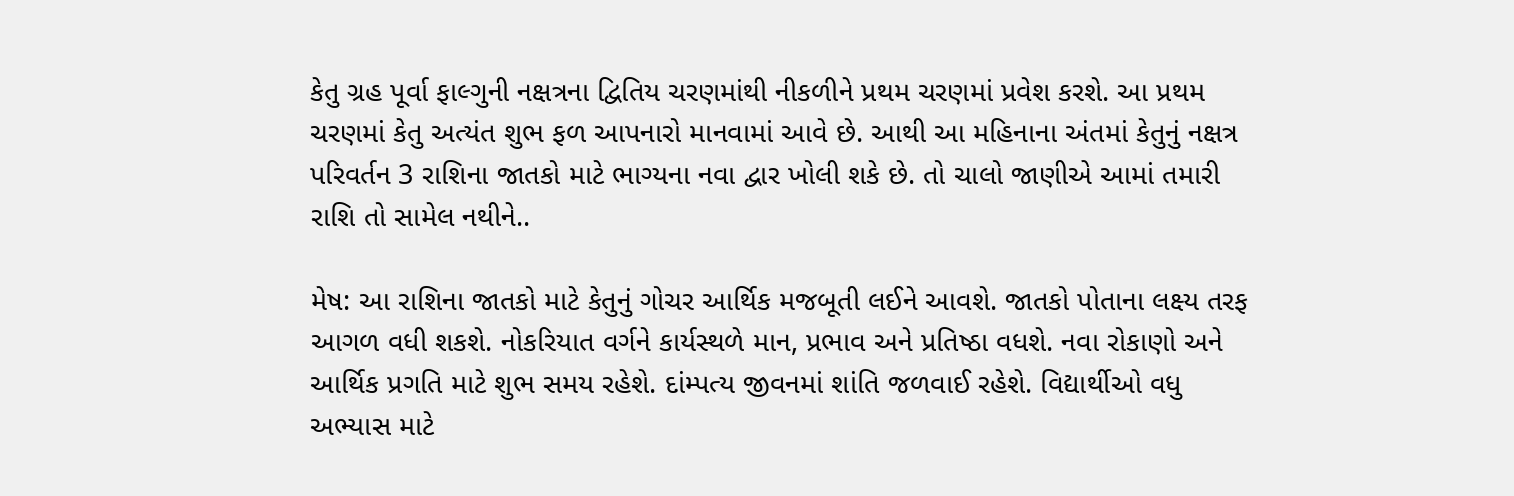કેતુ ગ્રહ પૂર્વા ફાલ્ગુની નક્ષત્રના દ્વિતિય ચરણમાંથી નીકળીને પ્રથમ ચરણમાં પ્રવેશ કરશે. આ પ્રથમ ચરણમાં કેતુ અત્યંત શુભ ફળ આપનારો માનવામાં આવે છે. આથી આ મહિનાના અંતમાં કેતુનું નક્ષત્ર પરિવર્તન 3 રાશિના જાતકો માટે ભાગ્યના નવા દ્વાર ખોલી શકે છે. તો ચાલો જાણીએ આમાં તમારી રાશિ તો સામેલ નથીને..

મેષ: આ રાશિના જાતકો માટે કેતુનું ગોચર આર્થિક મજબૂતી લઈને આવશે. જાતકો પોતાના લક્ષ્ય તરફ આગળ વધી શકશે. નોકરિયાત વર્ગને કાર્યસ્થળે માન, પ્રભાવ અને પ્રતિષ્ઠા વધશે. નવા રોકાણો અને આર્થિક પ્રગતિ માટે શુભ સમય રહેશે. દાંમ્પત્ય જીવનમાં શાંતિ જળવાઈ રહેશે. વિદ્યાર્થીઓ વધુ અભ્યાસ માટે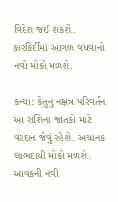વિદેશ જઈ શકશે.
કારકિર્દીમાં આગળ વધવાનો નવો મોકો મળશે.

કન્યા: કેતુનું નક્ષત્ર પરિવર્તન આ રાશિના જાતકો માટે વરદાન જેવું રહેશે. અચાનક લાભદાયી મોકો મળશે. આવકની નવી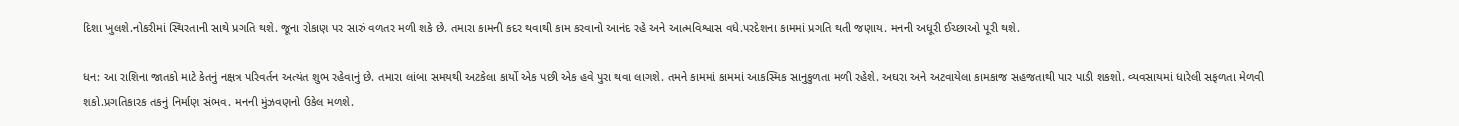દિશા ખુલશે.નોકરીમાં સ્થિરતાની સાથે પ્રગતિ થશે. જૂના રોકાણ પર સારું વળતર મળી શકે છે. તમારા કામની કદર થવાથી કામ કરવાનો આનંદ રહે અને આત્મવિશ્વાસ વધે.પરદેશના કામમાં પ્રગતિ થતી જણાય. મનની અધૂરી ઈચ્છાઓ પૂરી થશે.

ધન: આ રાશિના જાતકો માટે કેતનું નક્ષત્ર પરિવર્તન અત્યંત શુભ રહેવાનું છે. તમારા લાંબા સમયથી અટકેલા કાર્યો એક પછી એક હવે પુરા થવા લાગશે. તમને કામમાં કામમાં આકસ્મિક સાનુકુળતા મળી રહેશે. અઘરા અને અટવાયેલા કામકાજ સહજતાથી પાર પાડી શકશો. વ્યવસાયમાં ધારેલી સફળતા મેળવી શકો.પ્રગતિકારક તકનું નિર્માણ સંભવ. મનની મુંઝવણનો ઉકેલ મળશે.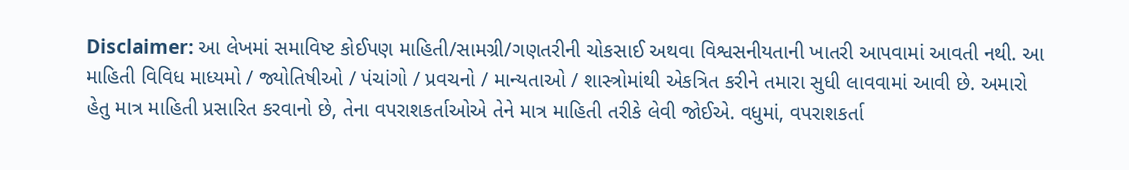Disclaimer: આ લેખમાં સમાવિષ્ટ કોઈપણ માહિતી/સામગ્રી/ગણતરીની ચોકસાઈ અથવા વિશ્વસનીયતાની ખાતરી આપવામાં આવતી નથી. આ માહિતી વિવિધ માધ્યમો / જ્યોતિષીઓ / પંચાંગો / પ્રવચનો / માન્યતાઓ / શાસ્ત્રોમાંથી એકત્રિત કરીને તમારા સુધી લાવવામાં આવી છે. અમારો હેતુ માત્ર માહિતી પ્રસારિત કરવાનો છે, તેના વપરાશકર્તાઓએ તેને માત્ર માહિતી તરીકે લેવી જોઈએ. વધુમાં, વપરાશકર્તા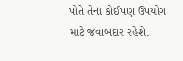પોતે તેના કોઈપણ ઉપયોગ માટે જવાબદાર રહેશે.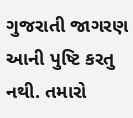ગુજરાતી જાગરણ આની પુષ્ટિ કરતુ નથી. તમારો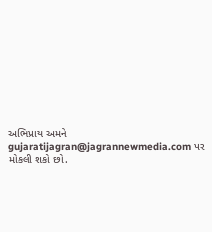અભિપ્રાય અમને gujaratijagran@jagrannewmedia.com પર મોકલી શકો છો.